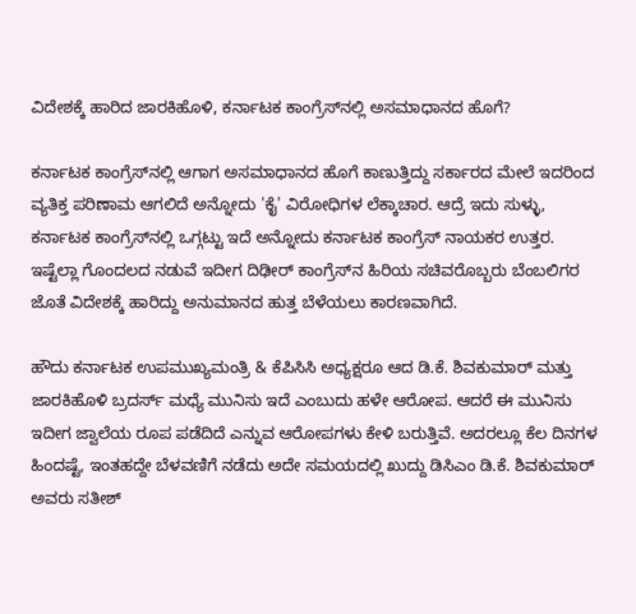ವಿದೇಶಕ್ಕೆ ಹಾರಿದ ಜಾರಕಿಹೊಳಿ, ಕರ್ನಾಟಕ ಕಾಂಗ್ರೆಸ್‌ನಲ್ಲಿ ಅಸಮಾಧಾನದ ಹೊಗೆ?

ಕರ್ನಾಟಕ ಕಾಂಗ್ರೆಸ್‌ನಲ್ಲಿ ಆಗಾಗ ಅಸಮಾಧಾನದ ಹೊಗೆ ಕಾಣುತ್ತಿದ್ದು ಸರ್ಕಾರದ ಮೇಲೆ ಇದರಿಂದ ವ್ಯತಿಕ್ತ ಪರಿಣಾಮ ಆಗಲಿದೆ ಅನ್ನೋದು 'ಕೈ' ವಿರೋಧಿಗಳ ಲೆಕ್ಕಾಚಾರ. ಆದ್ರೆ ಇದು ಸುಳ್ಳು, ಕರ್ನಾಟಕ ಕಾಂಗ್ರೆಸ್‌ನಲ್ಲಿ ಒಗ್ಗಟ್ಟು ಇದೆ ಅನ್ನೋದು ಕರ್ನಾಟಕ ಕಾಂಗ್ರೆಸ್ ನಾಯಕರ ಉತ್ತರ. ಇಷ್ಟೆಲ್ಲಾ ಗೊಂದಲದ ನಡುವೆ ಇದೀಗ ದಿಢೀರ್ ಕಾಂಗ್ರೆಸ್‌ನ ಹಿರಿಯ ಸಚಿವರೊಬ್ಬರು ಬೆಂಬಲಿಗರ ಜೊತೆ ವಿದೇಶಕ್ಕೆ ಹಾರಿದ್ದು ಅನುಮಾನದ ಹುತ್ತ ಬೆಳೆಯಲು ಕಾರಣವಾಗಿದೆ.

ಹೌದು ಕರ್ನಾಟಕ ಉಪಮುಖ್ಯಮಂತ್ರಿ & ಕೆಪಿಸಿಸಿ ಅಧ್ಯಕ್ಷರೂ ಆದ ಡಿ.ಕೆ. ಶಿವಕುಮಾರ್ ಮತ್ತು ಜಾರಕಿಹೊಳಿ ಬ್ರದರ್ಸ್ ಮಧ್ಯೆ ಮುನಿಸು ಇದೆ ಎಂಬುದು ಹಳೇ ಆರೋಪ. ಆದರೆ ಈ ಮುನಿಸು ಇದೀಗ ಜ್ವಾಲೆಯ ರೂಪ ಪಡೆದಿದೆ ಎನ್ನುವ ಆರೋಪಗಳು ಕೇಳಿ ಬರುತ್ತಿವೆ. ಅದರಲ್ಲೂ ಕೆಲ ದಿನಗಳ ಹಿಂದಷ್ಟೆ, ಇಂತಹದ್ದೇ ಬೆಳವಣಿಗೆ ನಡೆದು ಅದೇ ಸಮಯದಲ್ಲಿ ಖುದ್ದು ಡಿಸಿಎಂ ಡಿ.ಕೆ. ಶಿವಕುಮಾರ್ ಅವರು ಸತೀಶ್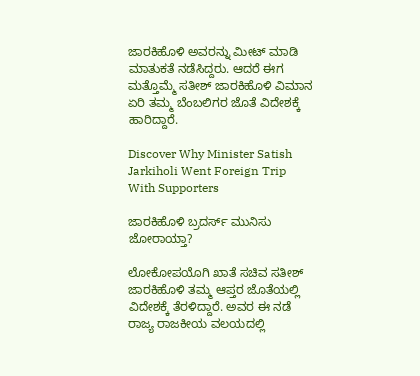ಜಾರಕಿಹೊಳಿ ಅವರನ್ನು ಮೀಟ್ ಮಾಡಿ ಮಾತುಕತೆ ನಡೆಸಿದ್ದರು. ಆದರೆ ಈಗ ಮತ್ತೊಮ್ಮೆ ಸತೀಶ್ ಜಾರಕಿಹೊಳಿ ವಿಮಾನ ಏರಿ ತಮ್ಮ ಬೆಂಬಲಿಗರ ಜೊತೆ ವಿದೇಶಕ್ಕೆ ಹಾರಿದ್ದಾರೆ.

Discover Why Minister Satish Jarkiholi Went Foreign Trip With Supporters

ಜಾರಕಿಹೊಳಿ ಬ್ರದರ್ಸ್ ಮುನಿಸು ಜೋರಾಯ್ತಾ?

ಲೋಕೋಪಯೊಗಿ ಖಾತೆ ಸಚಿವ ಸತೀಶ್ ಜಾರಕಿಹೊಳಿ ತಮ್ಮ ಆಪ್ತರ ಜೊತೆಯಲ್ಲಿ ವಿದೇಶಕ್ಕೆ ತೆರಳಿದ್ದಾರೆ. ಅವರ ಈ ನಡೆ ರಾಜ್ಯ ರಾಜಕೀಯ ವಲಯದಲ್ಲಿ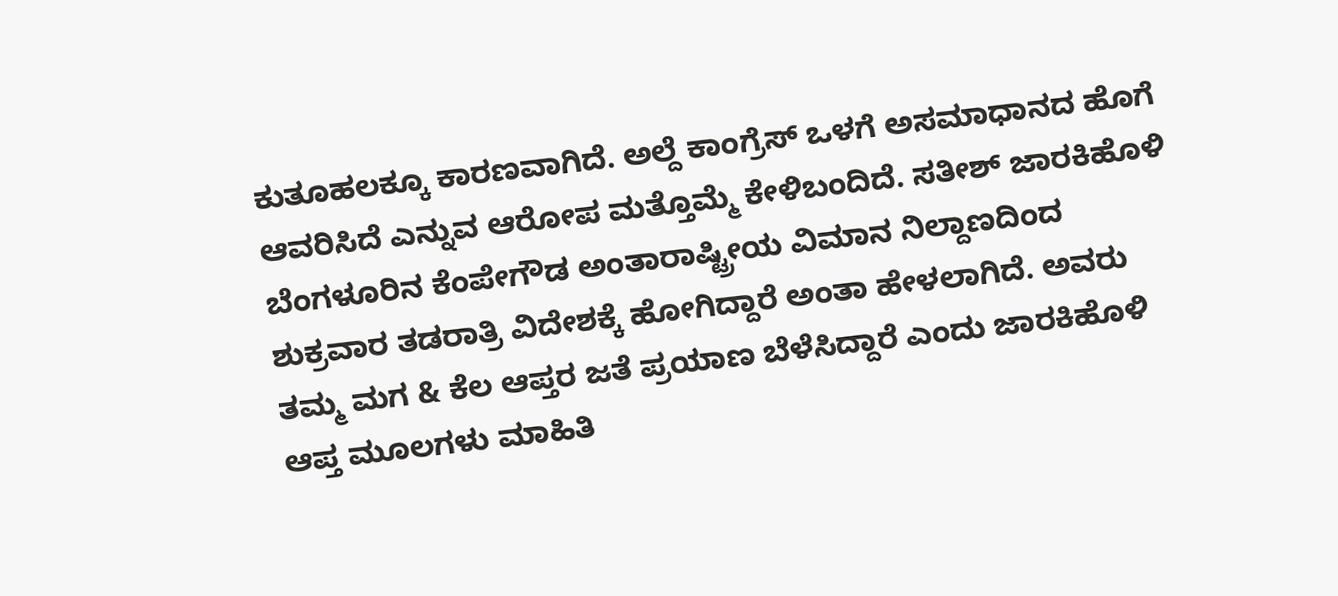ಕುತೂಹಲಕ್ಕೂ ಕಾರಣವಾಗಿದೆ. ಅಲ್ದೆ ಕಾಂಗ್ರೆಸ್ ಒಳಗೆ ಅಸಮಾಧಾನದ ಹೊಗೆ ಆವರಿಸಿದೆ ಎನ್ನುವ ಆರೋಪ ಮತ್ತೊಮ್ಮೆ ಕೇಳಿಬಂದಿದೆ. ಸತೀಶ್ ಜಾರಕಿಹೊಳಿ ಬೆಂಗಳೂರಿನ ಕೆಂಪೇಗೌಡ ಅಂತಾರಾಷ್ಟ್ರೀಯ ವಿಮಾನ ನಿಲ್ದಾಣದಿಂದ ಶುಕ್ರವಾರ ತಡರಾತ್ರಿ ವಿದೇಶಕ್ಕೆ ಹೋಗಿದ್ದಾರೆ ಅಂತಾ ಹೇಳಲಾಗಿದೆ. ಅವರು ತಮ್ಮ ಮಗ & ಕೆಲ ಆಪ್ತರ ಜತೆ ಪ್ರಯಾಣ ಬೆಳೆಸಿದ್ದಾರೆ ಎಂದು ಜಾರಕಿಹೊಳಿ ಆಪ್ತ ಮೂಲಗಳು ಮಾಹಿತಿ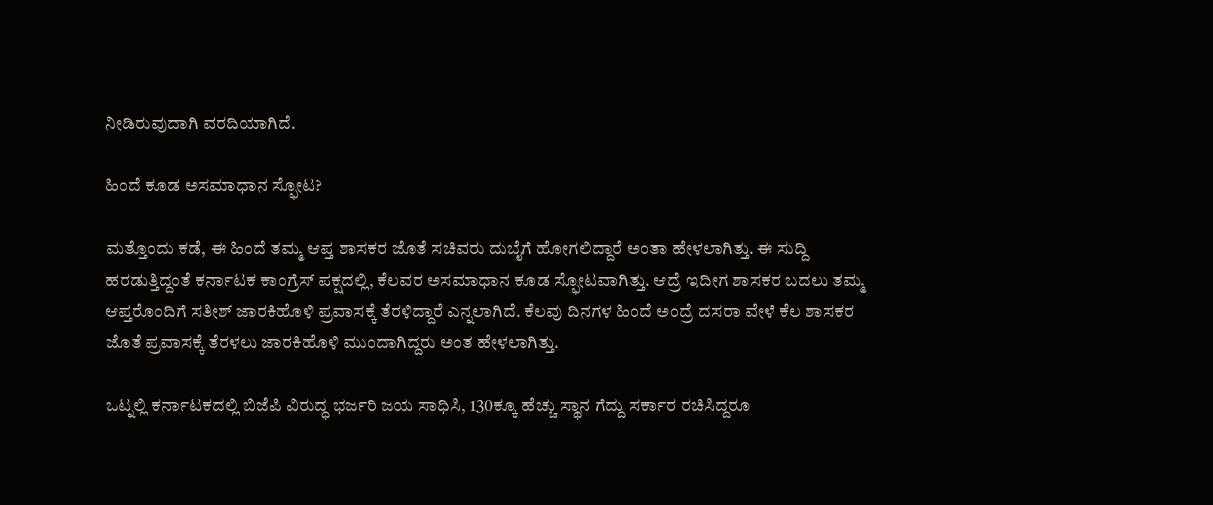ನೀಡಿರುವುದಾಗಿ ವರದಿಯಾಗಿದೆ.

ಹಿಂದೆ ಕೂಡ ಅಸಮಾಧಾನ ಸ್ಫೋಟ?

ಮತ್ತೊಂದು ಕಡೆ, ಈ ಹಿಂದೆ ತಮ್ಮ ಆಪ್ತ ಶಾಸಕರ ಜೊತೆ ಸಚಿವರು ದುಬೈಗೆ ಹೋಗಲಿದ್ದಾರೆ ಅಂತಾ ಹೇಳಲಾಗಿತ್ತು. ಈ ಸುದ್ದಿ ಹರಡುತ್ತಿದ್ದಂತೆ ಕರ್ನಾಟಕ ಕಾಂಗ್ರೆಸ್ ಪಕ್ಷದಲ್ಲಿ, ಕೆಲವರ ಅಸಮಾಧಾನ ಕೂಡ ಸ್ಫೋಟವಾಗಿತ್ತು. ಆದ್ರೆ ಇದೀಗ ಶಾಸಕರ ಬದಲು ತಮ್ಮ ಆಪ್ತರೊಂದಿಗೆ ಸತೀಶ್ ಜಾರಕಿಹೊಳಿ ಪ್ರವಾಸಕ್ಕೆ ತೆರಳಿದ್ದಾರೆ ಎನ್ನಲಾಗಿದೆ. ಕೆಲವು ದಿನಗಳ ಹಿಂದೆ ಅಂದ್ರೆ ದಸರಾ ವೇಳೆ ಕೆಲ ಶಾಸಕರ ಜೊತೆ ಪ್ರವಾಸಕ್ಕೆ ತೆರಳಲು ಜಾರಕಿಹೊಳಿ ಮುಂದಾಗಿದ್ದರು ಅಂತ ಹೇಳಲಾಗಿತ್ತು.

ಒಟ್ನಲ್ಲಿ ಕರ್ನಾಟಕದಲ್ಲಿ ಬಿಜೆಪಿ ವಿರುದ್ಧ ಭರ್ಜರಿ ಜಯ ಸಾಧಿಸಿ, 130ಕ್ಕೂ ಹೆಚ್ಚು ಸ್ಥಾನ ಗೆದ್ದು ಸರ್ಕಾರ ರಚಿಸಿದ್ದರೂ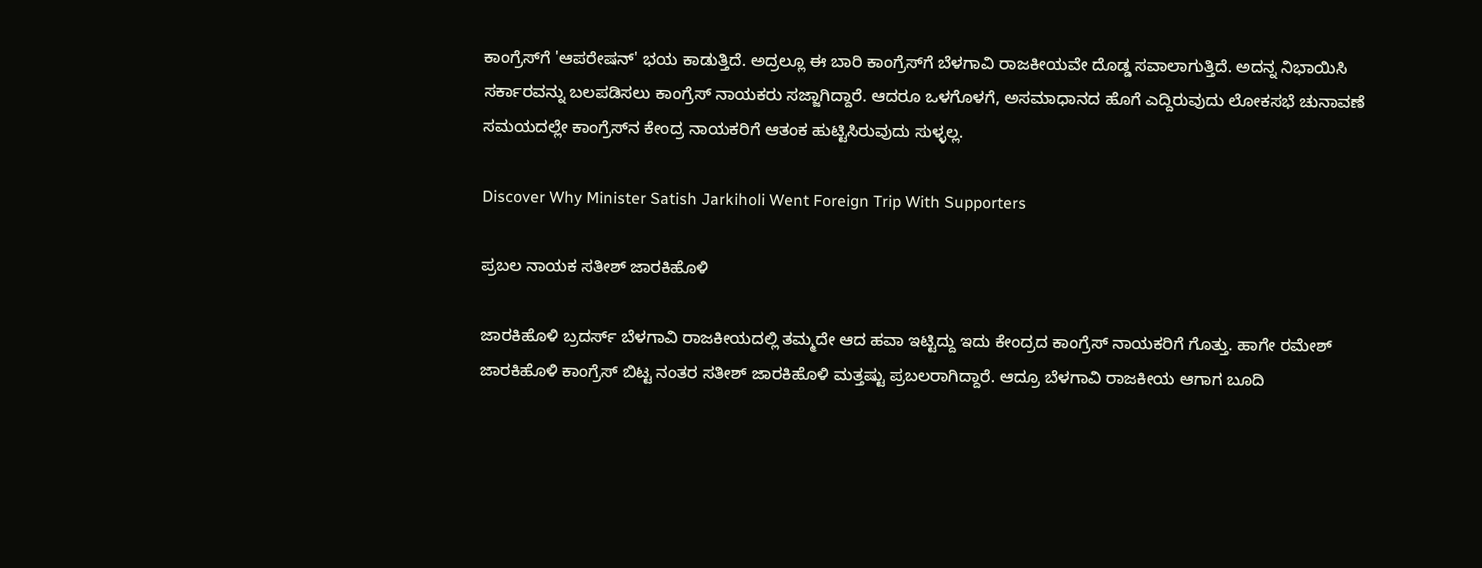ಕಾಂಗ್ರೆಸ್‌ಗೆ 'ಆಪರೇಷನ್' ಭಯ ಕಾಡುತ್ತಿದೆ. ಅದ್ರಲ್ಲೂ ಈ ಬಾರಿ ಕಾಂಗ್ರೆಸ್‌ಗೆ ಬೆಳಗಾವಿ ರಾಜಕೀಯವೇ ದೊಡ್ಡ ಸವಾಲಾಗುತ್ತಿದೆ. ಅದನ್ನ ನಿಭಾಯಿಸಿ ಸರ್ಕಾರವನ್ನು ಬಲಪಡಿಸಲು ಕಾಂಗ್ರೆಸ್ ನಾಯಕರು ಸಜ್ಜಾಗಿದ್ದಾರೆ. ಆದರೂ ಒಳಗೊಳಗೆ, ಅಸಮಾಧಾನದ ಹೊಗೆ ಎದ್ದಿರುವುದು ಲೋಕಸಭೆ ಚುನಾವಣೆ ಸಮಯದಲ್ಲೇ ಕಾಂಗ್ರೆಸ್‌ನ ಕೇಂದ್ರ ನಾಯಕರಿಗೆ ಆತಂಕ ಹುಟ್ಟಿಸಿರುವುದು ಸುಳ್ಳಲ್ಲ.

Discover Why Minister Satish Jarkiholi Went Foreign Trip With Supporters

ಪ್ರಬಲ ನಾಯಕ ಸತೀಶ್ ಜಾರಕಿಹೊಳಿ

ಜಾರಕಿಹೊಳಿ ಬ್ರದರ್ಸ್ ಬೆಳಗಾವಿ ರಾಜಕೀಯದಲ್ಲಿ ತಮ್ಮದೇ ಆದ ಹವಾ ಇಟ್ಟಿದ್ದು ಇದು ಕೇಂದ್ರದ ಕಾಂಗ್ರೆಸ್ ನಾಯಕರಿಗೆ ಗೊತ್ತು. ಹಾಗೇ ರಮೇಶ್ ಜಾರಕಿಹೊಳಿ ಕಾಂಗ್ರೆಸ್ ಬಿಟ್ಟ ನಂತರ ಸತೀಶ್ ಜಾರಕಿಹೊಳಿ ಮತ್ತಷ್ಟು ಪ್ರಬಲರಾಗಿದ್ದಾರೆ. ಆದ್ರೂ ಬೆಳಗಾವಿ ರಾಜಕೀಯ ಆಗಾಗ ಬೂದಿ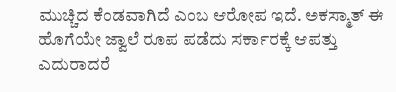ಮುಚ್ಚಿದ ಕೆಂಡವಾಗಿದೆ ಎಂಬ ಆರೋಪ ಇದೆ. ಅಕಸ್ಮಾತ್ ಈ ಹೊಗೆಯೇ ಜ್ವಾಲೆ ರೂಪ ಪಡೆದು ಸರ್ಕಾರಕ್ಕೆ ಆಪತ್ತು ಎದುರಾದರೆ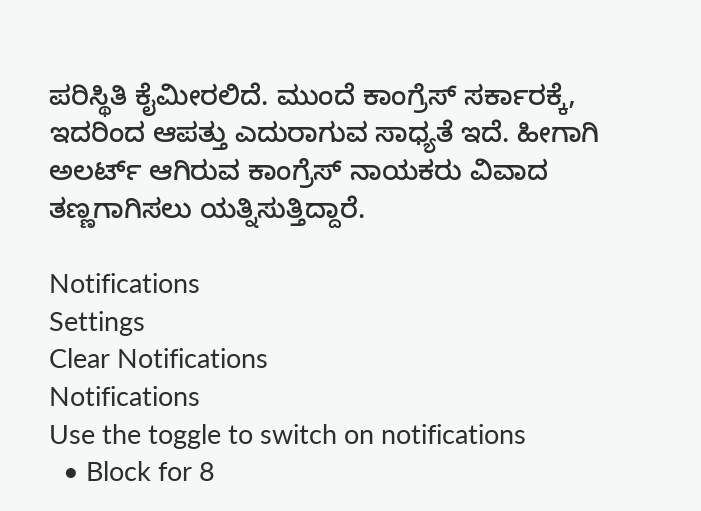ಪರಿಸ್ಥಿತಿ ಕೈಮೀರಲಿದೆ. ಮುಂದೆ ಕಾಂಗ್ರೆಸ್ ಸರ್ಕಾರಕ್ಕೆ, ಇದರಿಂದ ಆಪತ್ತು ಎದುರಾಗುವ ಸಾಧ್ಯತೆ ಇದೆ. ಹೀಗಾಗಿ ಅಲರ್ಟ್ ಆಗಿರುವ ಕಾಂಗ್ರೆಸ್ ನಾಯಕರು ವಿವಾದ ತಣ್ಣಗಾಗಿಸಲು ಯತ್ನಿಸುತ್ತಿದ್ದಾರೆ.

Notifications
Settings
Clear Notifications
Notifications
Use the toggle to switch on notifications
  • Block for 8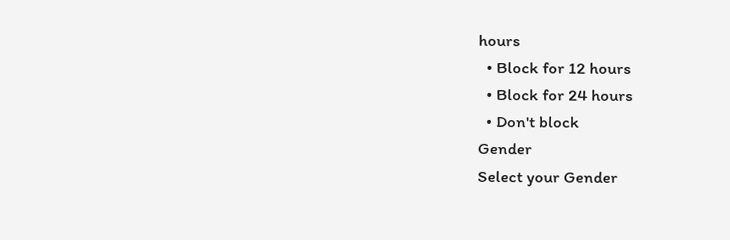hours
  • Block for 12 hours
  • Block for 24 hours
  • Don't block
Gender
Select your Gender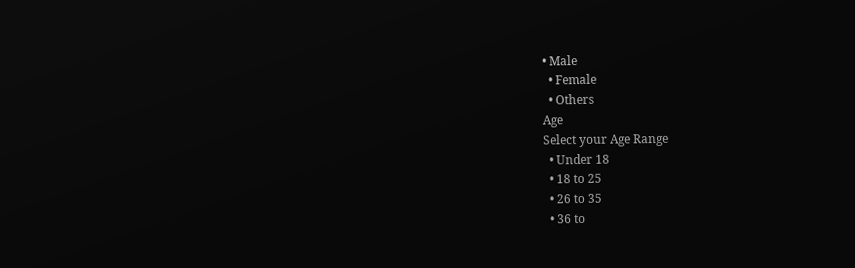• Male
  • Female
  • Others
Age
Select your Age Range
  • Under 18
  • 18 to 25
  • 26 to 35
  • 36 to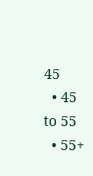45
  • 45 to 55
  • 55+